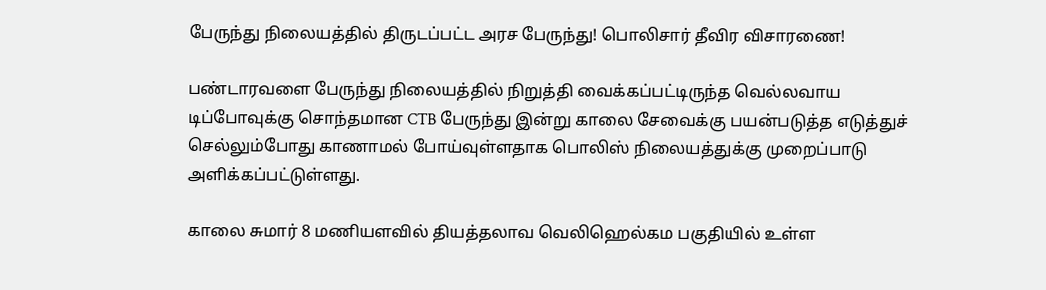பேருந்து நிலையத்தில் திருடப்பட்ட அரச பேருந்து! பொலிசார் தீவிர விசாரணை!

பண்டாரவளை பேருந்து நிலையத்தில் நிறுத்தி வைக்கப்பட்டிருந்த வெல்லவாய டிப்போவுக்கு சொந்தமான CTB பேருந்து இன்று காலை சேவைக்கு பயன்படுத்த எடுத்துச் செல்லும்போது காணாமல் போய்வுள்ளதாக பொலிஸ் நிலையத்துக்கு முறைப்பாடு அளிக்கப்பட்டுள்ளது.

காலை சுமார் 8 மணியளவில் தியத்தலாவ வெலிஹெல்கம பகுதியில் உள்ள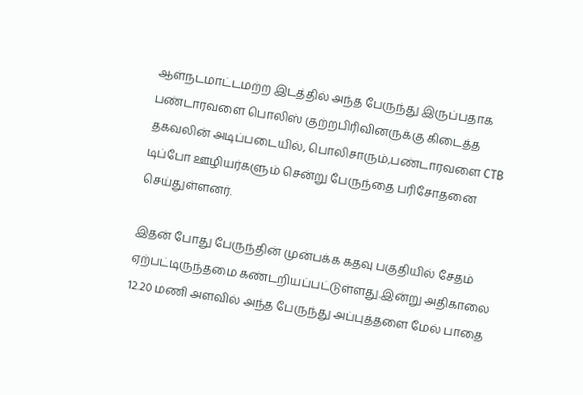ஆள்நடமாட்டமற்ற இடத்தில் அந்த பேருந்து இருப்பதாக பண்டாரவளை பொலிஸ் குற்றபிரிவினருக்கு கிடைத்த தகவலின் அடிப்படையில், பொலிசாரும்,பண்டாரவளை CTB டிப்போ ஊழியர்களும் சென்று பேருந்தை பரிசோதனை செய்துள்ளனர்.

இதன் போது பேருந்தின் முன்பக்க கதவு பகுதியில் சேதம் ஏற்பட்டிருந்தமை கண்டறியப்பட்டுள்ளது.இன்று அதிகாலை 12.20 மணி அளவில் அந்த பேருந்து அப்புத்தளை மேல் பாதை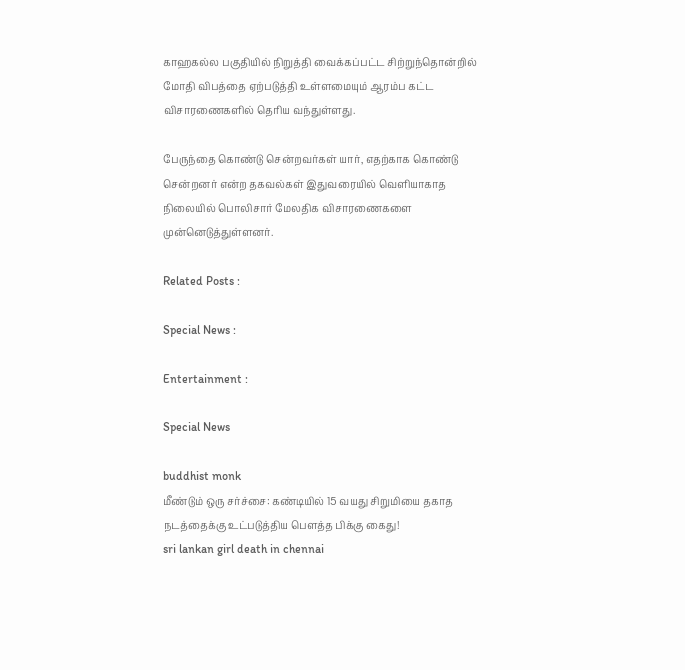காஹகல்ல பகுதியில் நிறுத்தி வைக்கப்பட்ட சிற்றுந்தொன்றில் மோதி விபத்தை ஏற்படுத்தி உள்ளமையும் ஆரம்ப கட்ட விசாரணைகளில் தெரிய வந்துள்ளது.

பேருந்தை கொண்டு சென்றவர்கள் யார், எதற்காக கொண்டு சென்றனர் என்ற தகவல்கள் இதுவரையில் வெளியாகாத நிலையில் பொலிசார் மேலதிக விசாரணைகளை முன்னெடுத்துள்ளனர்.

Related Posts :

Special News :

Entertainment :

Special News

buddhist monk
மீண்டும் ஒரு சர்ச்சை: கண்டியில் 15 வயது சிறுமியை தகாத நடத்தைக்கு உட்படுத்திய பௌத்த பிக்கு கைது!
sri lankan girl death in chennai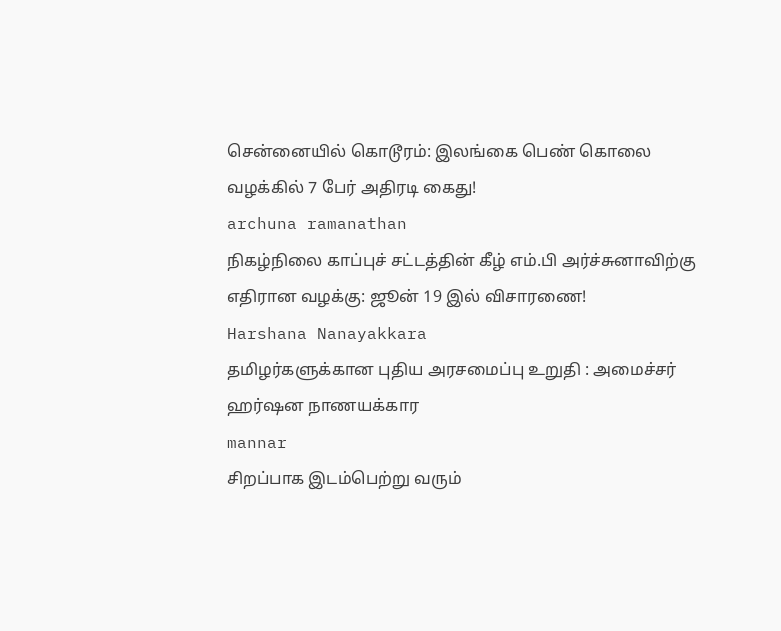சென்னையில் கொடூரம்: இலங்கை பெண் கொலை வழக்கில் 7 பேர் அதிரடி கைது!
archuna ramanathan
நிகழ்நிலை காப்புச் சட்டத்தின் கீழ் எம்.பி அர்ச்சுனாவிற்கு எதிரான வழக்கு: ஜூன் 19 இல் விசாரணை!
Harshana Nanayakkara
தமிழர்களுக்கான புதிய அரசமைப்பு உறுதி : அமைச்சர் ஹர்ஷன நாணயக்கார
mannar
சிறப்பாக இடம்பெற்று வரும்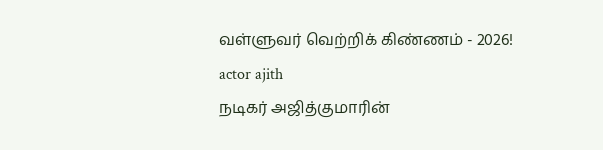வள்ளுவர் வெற்றிக் கிண்ணம் - 2026!
actor ajith
நடிகர் அஜித்குமாரின்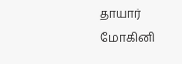தாயார் மோகினி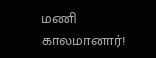மணி காலமானார்!